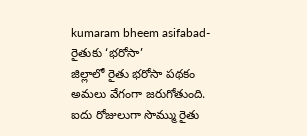kumaram bheem asifabad- రైతుకు ‘భరోసా’
జిల్లాలో రైతు భరోసా పథకం అమలు వేగంగా జరుగోతుంది. ఐదు రోజులుగా సొమ్ము రైతు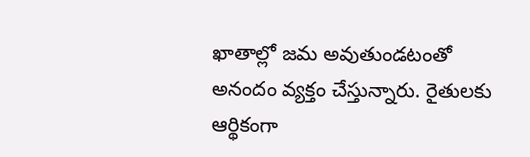ఖాతాల్లో జమ అవుతుండటంతో అనందం వ్యక్తం చేస్తున్నారు. రైతులకు ఆర్థికంగా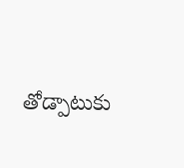తోడ్పాటుకు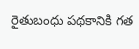రైతుబంధు పథకానికి గత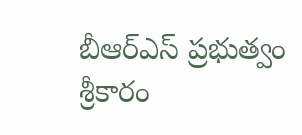బీఆర్ఎస్ ప్రభుత్వం శ్రీకారం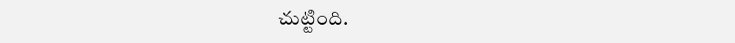చుట్టింది.